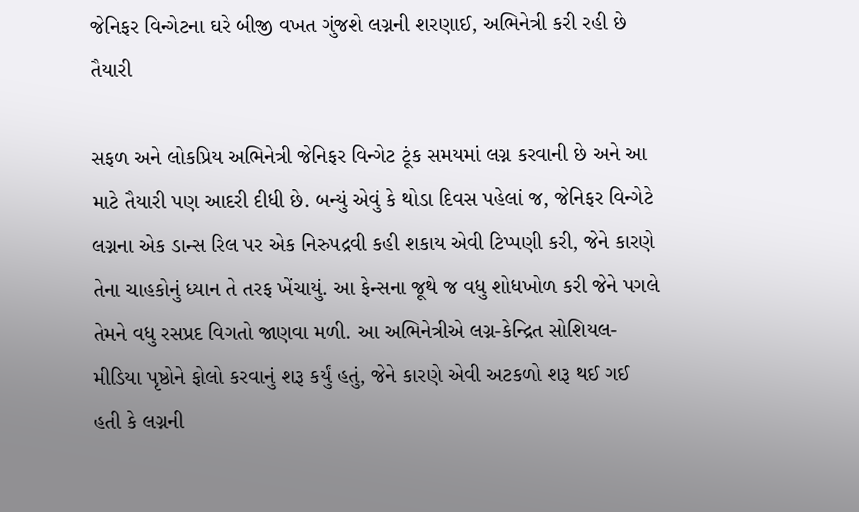જેનિફર વિન્ગેટના ઘરે બીજી વખત ગુંજશે લગ્નની શરણાઈ, અભિનેત્રી કરી રહી છે તૈયારી

સફળ અને લોકપ્રિય અભિનેત્રી જેનિફર વિન્ગેટ ટૂંક સમયમાં લગ્ન કરવાની છે અને આ માટે તૈયારી પણ આદરી દીધી છે. બન્યું એવું કે થોડા દિવસ પહેલાં જ, જેનિફર વિન્ગેટે લગ્નના એક ડાન્સ રિલ પર એક નિરુપદ્રવી કહી શકાય એવી ટિપ્પણી કરી, જેને કારણે તેના ચાહકોનું ધ્યાન તે તરફ ખેંચાયું. આ ફેન્સના જૂથે જ વધુ શોધખોળ કરી જેને પગલે તેમને વધુ રસપ્રદ વિગતો જાણવા મળી. આ અભિનેત્રીએ લગ્ન-કેન્દ્રિત સોશિયલ-મીડિયા પૃષ્ઠોને ફોલો કરવાનું શરૂ કર્યું હતું, જેને કારણે એવી અટકળો શરૂ થઈ ગઈ હતી કે લગ્નની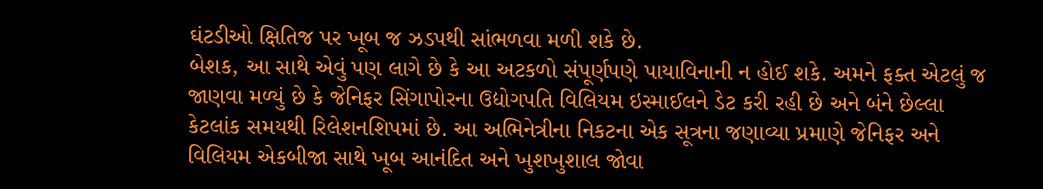ઘંટડીઓ ક્ષિતિજ પર ખૂબ જ ઝડપથી સાંભળવા મળી શકે છે.
બેશક, આ સાથે એવું પણ લાગે છે કે આ અટકળો સંપૂર્ણપણે પાયાવિનાની ન હોઈ શકે. અમને ફક્ત એટલું જ જાણવા મળ્યું છે કે જેનિફર સિંગાપોરના ઉદ્યોગપતિ વિલિયમ ઇસ્માઈલને ડેટ કરી રહી છે અને બંને છેલ્લા કેટલાંક સમયથી રિલેશનશિપમાં છે. આ અભિનેત્રીના નિકટના એક સૂત્રના જણાવ્યા પ્રમાણે જેનિફર અને વિલિયમ એકબીજા સાથે ખૂબ આનંદિત અને ખુશખુશાલ જોવા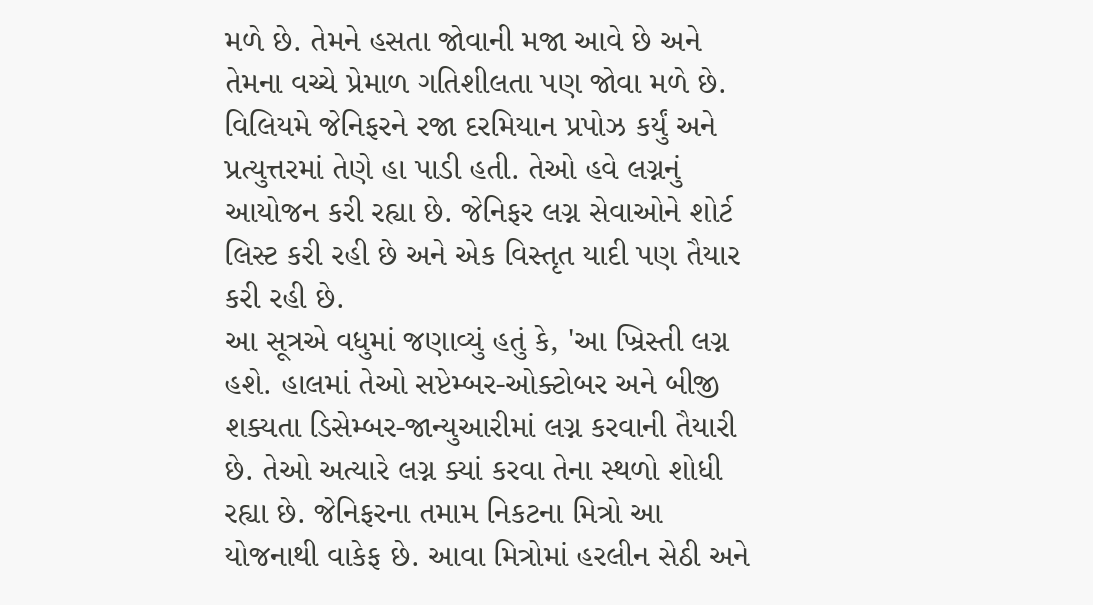મળે છે. તેમને હસતા જોવાની મજા આવે છે અને તેમના વચ્ચે પ્રેમાળ ગતિશીલતા પણ જોવા મળે છે. વિલિયમે જેનિફરને રજા દરમિયાન પ્રપોઝ કર્યું અને પ્રત્યુત્તરમાં તેણે હા પાડી હતી. તેઓ હવે લગ્નનું આયોજન કરી રહ્યા છે. જેનિફર લગ્ન સેવાઓને શોર્ટ લિસ્ટ કરી રહી છે અને એક વિસ્તૃત યાદી પણ તૈયાર કરી રહી છે.
આ સૂત્રએ વધુમાં જણાવ્યું હતું કે, 'આ ખ્રિસ્તી લગ્ન હશે. હાલમાં તેઓ સપ્ટેમ્બર-ઓક્ટોબર અને બીજી શક્યતા ડિસેમ્બર-જાન્યુઆરીમાં લગ્ન કરવાની તૈયારી છે. તેઓ અત્યારે લગ્ન ક્યાં કરવા તેના સ્થળો શોધી રહ્યા છે. જેનિફરના તમામ નિકટના મિત્રો આ યોજનાથી વાકેફ છે. આવા મિત્રોમાં હરલીન સેઠી અને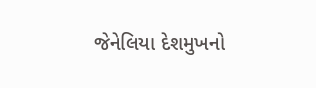જેનેલિયા દેશમુખનો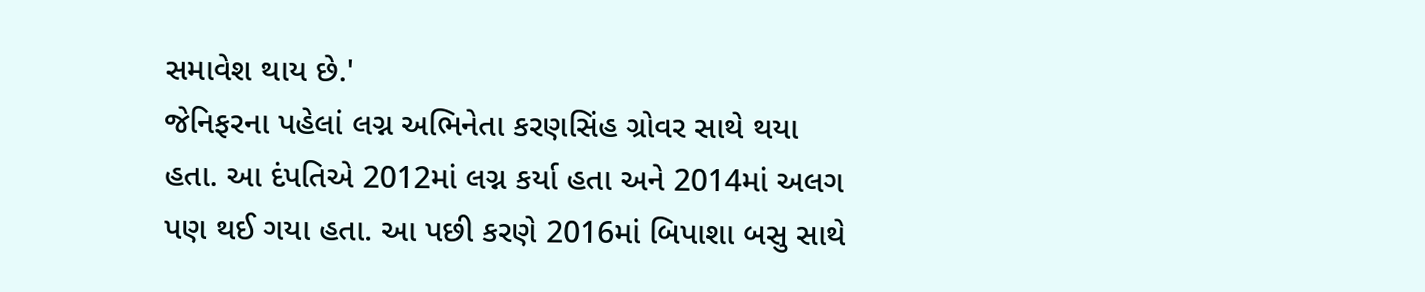સમાવેશ થાય છે.'
જેનિફરના પહેલાં લગ્ન અભિનેતા કરણસિંહ ગ્રોવર સાથે થયા હતા. આ દંપતિએ 2012માં લગ્ન કર્યા હતા અને 2014માં અલગ પણ થઈ ગયા હતા. આ પછી કરણે 2016માં બિપાશા બસુ સાથે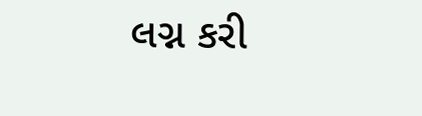લગ્ન કરી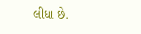લીધા છે.